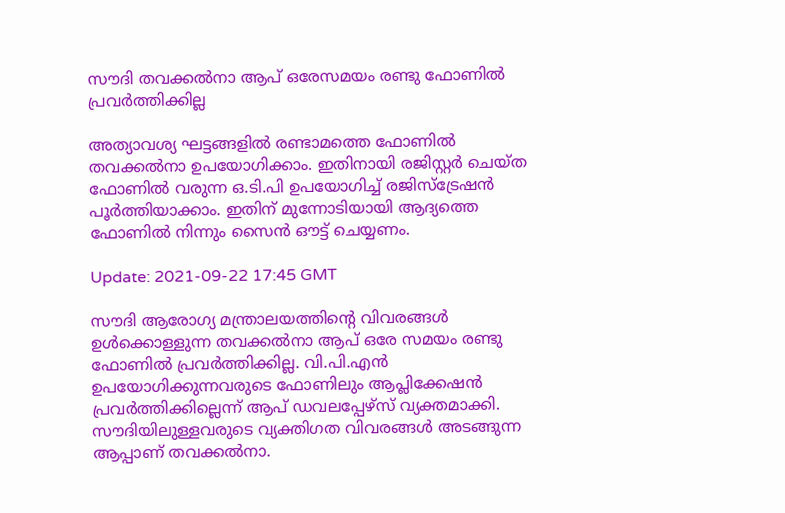സൗദി തവക്കല്‍നാ ആപ് ഒരേസമയം രണ്ടു ഫോണില്‍ പ്രവര്‍ത്തിക്കില്ല

അത്യാവശ്യ ഘട്ടങ്ങളില്‍ രണ്ടാമത്തെ ഫോണില്‍ തവക്കല്‍നാ ഉപയോഗിക്കാം. ഇതിനായി രജിസ്റ്റര്‍ ചെയ്ത ഫോണില്‍ വരുന്ന ഒ.ടി.പി ഉപയോഗിച്ച് രജിസ്‌ട്രേഷന്‍ പൂര്‍ത്തിയാക്കാം. ഇതിന് മുന്നോടിയായി ആദ്യത്തെ ഫോണില്‍ നിന്നും സൈന്‍ ഔട്ട് ചെയ്യണം.

Update: 2021-09-22 17:45 GMT

സൗദി ആരോഗ്യ മന്ത്രാലയത്തിന്റെ വിവരങ്ങള്‍ ഉള്‍ക്കൊള്ളുന്ന തവക്കല്‍നാ ആപ് ഒരേ സമയം രണ്ടു ഫോണില്‍ പ്രവര്‍ത്തിക്കില്ല. വി.പി.എന്‍ ഉപയോഗിക്കുന്നവരുടെ ഫോണിലും ആപ്ലിക്കേഷന്‍ പ്രവര്‍ത്തിക്കില്ലെന്ന് ആപ് ഡവലപ്പേഴ്‌സ് വ്യക്തമാക്കി. സൗദിയിലുള്ളവരുടെ വ്യക്തിഗത വിവരങ്ങള്‍ അടങ്ങുന്ന ആപ്പാണ് തവക്കല്‍നാ.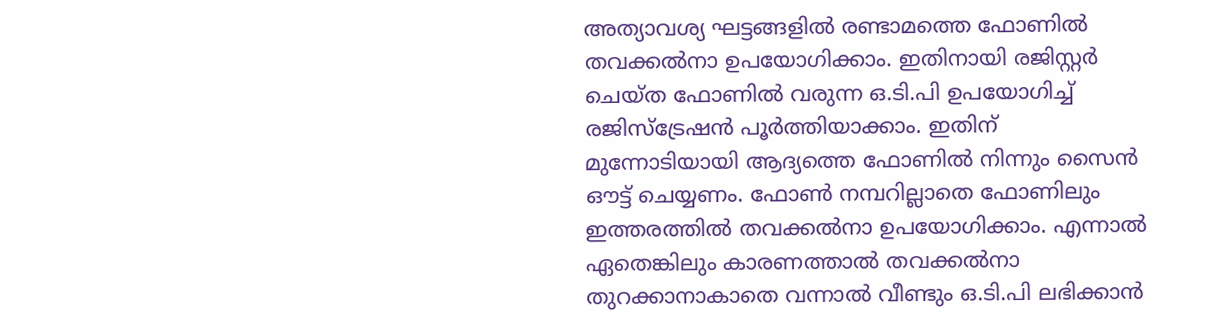അത്യാവശ്യ ഘട്ടങ്ങളില്‍ രണ്ടാമത്തെ ഫോണില്‍ തവക്കല്‍നാ ഉപയോഗിക്കാം. ഇതിനായി രജിസ്റ്റര്‍ ചെയ്ത ഫോണില്‍ വരുന്ന ഒ.ടി.പി ഉപയോഗിച്ച് രജിസ്‌ട്രേഷന്‍ പൂര്‍ത്തിയാക്കാം. ഇതിന് മുന്നോടിയായി ആദ്യത്തെ ഫോണില്‍ നിന്നും സൈന്‍ ഔട്ട് ചെയ്യണം. ഫോണ്‍ നമ്പറില്ലാതെ ഫോണിലും ഇത്തരത്തില്‍ തവക്കല്‍നാ ഉപയോഗിക്കാം. എന്നാല്‍ ഏതെങ്കിലും കാരണത്താല്‍ തവക്കല്‍നാ തുറക്കാനാകാതെ വന്നാല്‍ വീണ്ടും ഒ.ടി.പി ലഭിക്കാന്‍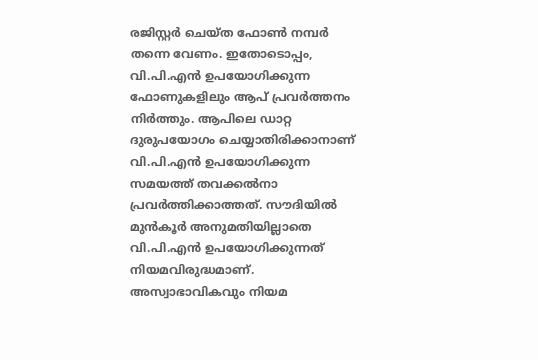രജിസ്റ്റര്‍ ചെയ്ത ഫോണ്‍ നമ്പര്‍ തന്നെ വേണം. ഇതോടൊപ്പം, വി.പി.എന്‍ ഉപയോഗിക്കുന്ന ഫോണുകളിലും ആപ് പ്രവര്‍ത്തനം നിര്‍ത്തും. ആപിലെ ഡാറ്റ ദുരുപയോഗം ചെയ്യാതിരിക്കാനാണ് വി.പി.എന്‍ ഉപയോഗിക്കുന്ന സമയത്ത് തവക്കല്‍നാ പ്രവര്‍ത്തിക്കാത്തത്. സൗദിയില്‍ മുന്‍കൂര്‍ അനുമതിയില്ലാതെ വി.പി.എന്‍ ഉപയോഗിക്കുന്നത് നിയമവിരുദ്ധമാണ്. അസ്വാഭാവികവും നിയമ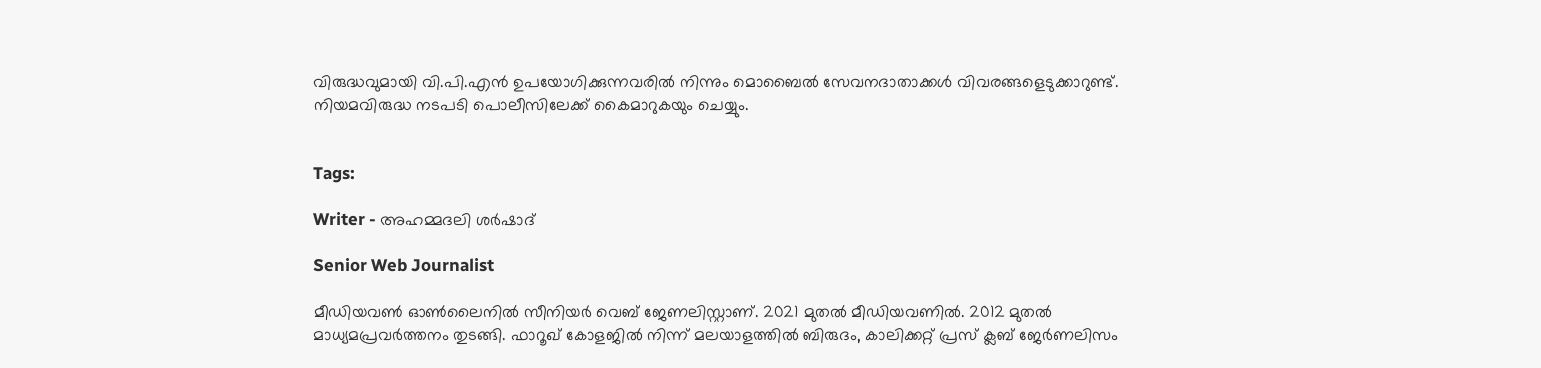വിരുദ്ധവുമായി വി.പി.എന്‍ ഉപയോഗിക്കുന്നവരില്‍ നിന്നും മൊബൈല്‍ സേവനദാതാക്കള്‍ വിവരങ്ങളെടുക്കാറുണ്ട്. നിയമവിരുദ്ധ നടപടി പൊലീസിലേക്ക് കൈമാറുകയും ചെയ്യും.


Tags:

Writer - അഹമ്മദലി ശര്‍ഷാദ്

Senior Web Journalist

മീഡിയവൺ ഓൺലൈനിൽ സീനിയർ വെബ് ജേണലിസ്റ്റാണ്. 2021 മുതൽ മീഡിയവണിൽ. 2012 മുതൽ മാധ്യമപ്രവർത്തനം തുടങ്ങി. ഫാറൂഖ് കോളജിൽ നിന്ന് മലയാളത്തിൽ ബിരുദം, കാലിക്കറ്റ് പ്രസ് ക്ലബ് ജേർണലിസം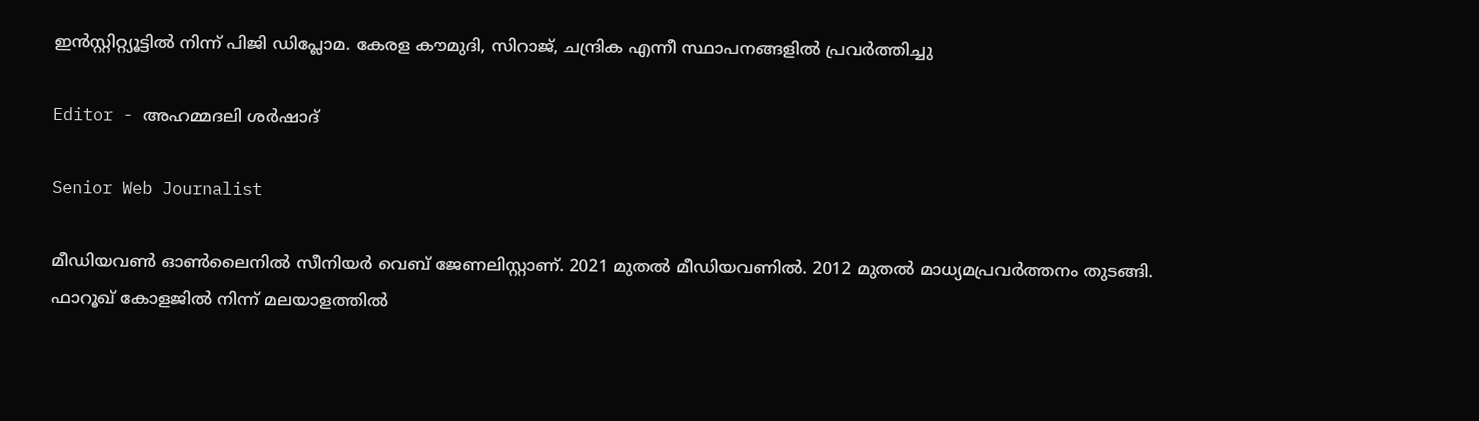ഇൻസ്റ്റിറ്റ്യൂട്ടിൽ നിന്ന് പിജി ഡിപ്ലോമ. കേരള കൗമുദി, സിറാജ്, ചന്ദ്രിക എന്നീ സ്ഥാപനങ്ങളിൽ പ്രവർത്തിച്ചു

Editor - അഹമ്മദലി ശര്‍ഷാദ്

Senior Web Journalist

മീഡിയവൺ ഓൺലൈനിൽ സീനിയർ വെബ് ജേണലിസ്റ്റാണ്. 2021 മുതൽ മീഡിയവണിൽ. 2012 മുതൽ മാധ്യമപ്രവർത്തനം തുടങ്ങി. ഫാറൂഖ് കോളജിൽ നിന്ന് മലയാളത്തിൽ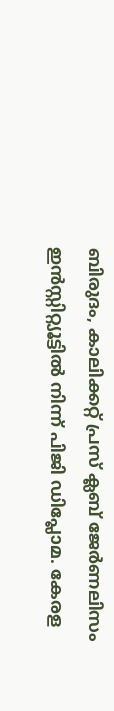ബിരുദം, കാലിക്കറ്റ് പ്രസ് ക്ലബ് ജേർണലിസം ഇൻസ്റ്റിറ്റ്യൂട്ടിൽ നിന്ന് പിജി ഡിപ്ലോമ. കേരള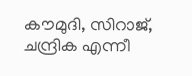കൗമുദി, സിറാജ്, ചന്ദ്രിക എന്നീ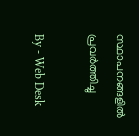സ്ഥാപനങ്ങളിൽ പ്രവർത്തിച്ചു

By - Web Desk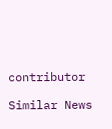contributor

Similar News